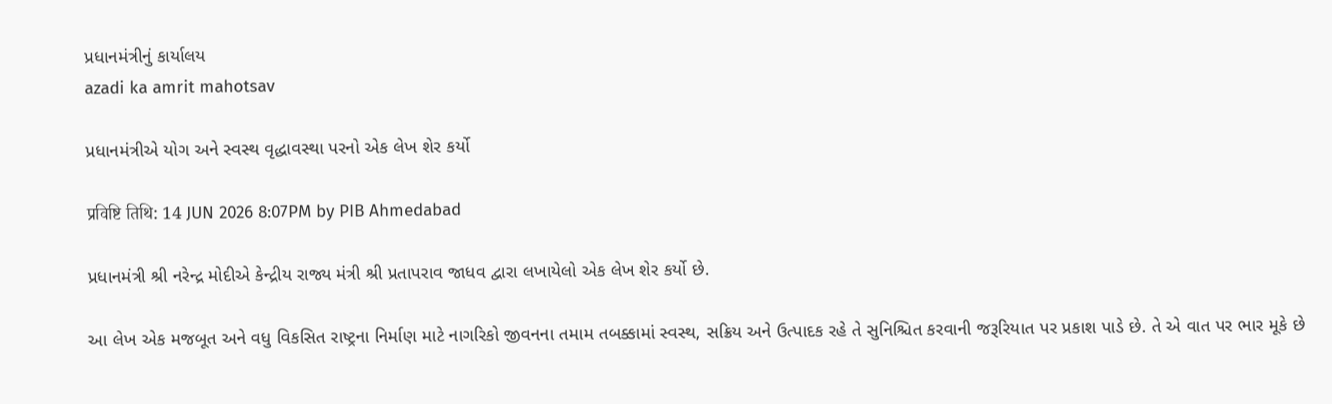પ્રધાનમંત્રીનું કાર્યાલય
azadi ka amrit mahotsav

પ્રધાનમંત્રીએ યોગ અને સ્વસ્થ વૃદ્ધાવસ્થા પરનો એક લેખ શેર કર્યો

प्रविष्टि तिथि: 14 JUN 2026 8:07PM by PIB Ahmedabad

પ્રધાનમંત્રી શ્રી નરેન્દ્ર મોદીએ કેન્દ્રીય રાજ્ય મંત્રી શ્રી પ્રતાપરાવ જાધવ દ્વારા લખાયેલો એક લેખ શેર કર્યો છે.

આ લેખ એક મજબૂત અને વધુ વિકસિત રાષ્ટ્રના નિર્માણ માટે નાગરિકો જીવનના તમામ તબક્કામાં સ્વસ્થ, સક્રિય અને ઉત્પાદક રહે તે સુનિશ્ચિત કરવાની જરૂરિયાત પર પ્રકાશ પાડે છે. તે એ વાત પર ભાર મૂકે છે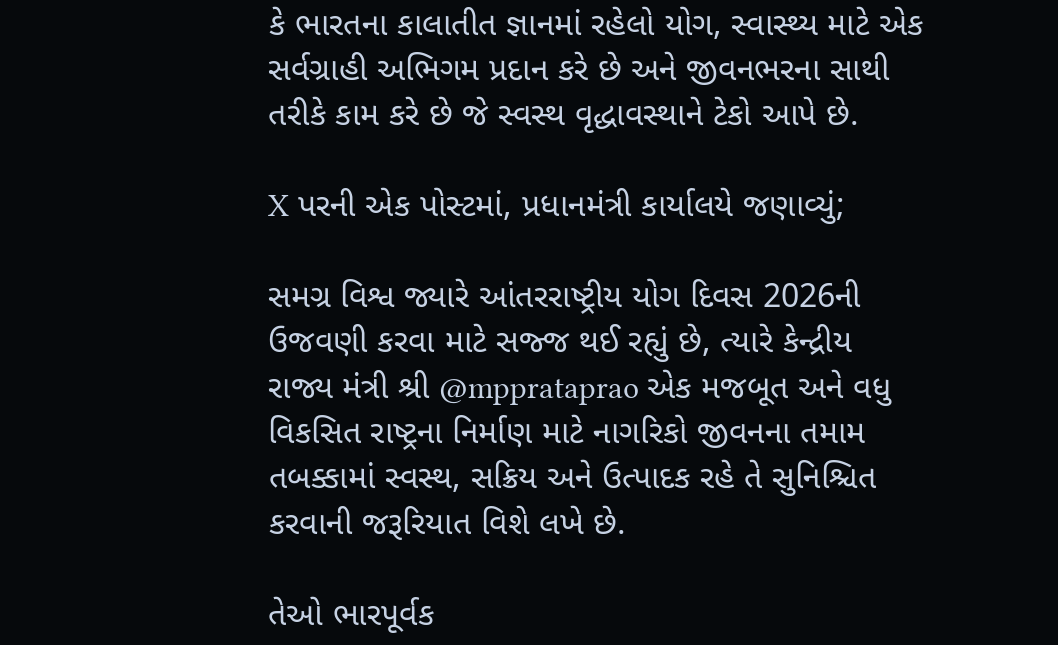કે ભારતના કાલાતીત જ્ઞાનમાં રહેલો યોગ, સ્વાસ્થ્ય માટે એક સર્વગ્રાહી અભિગમ પ્રદાન કરે છે અને જીવનભરના સાથી તરીકે કામ કરે છે જે સ્વસ્થ વૃદ્ધાવસ્થાને ટેકો આપે છે.

X પરની એક પોસ્ટમાં, પ્રધાનમંત્રી કાર્યાલયે જણાવ્યું;

સમગ્ર વિશ્વ જ્યારે આંતરરાષ્ટ્રીય યોગ દિવસ 2026ની ઉજવણી કરવા માટે સજ્જ થઈ રહ્યું છે, ત્યારે કેન્દ્રીય રાજ્ય મંત્રી શ્રી @mpprataprao એક મજબૂત અને વધુ વિકસિત રાષ્ટ્રના નિર્માણ માટે નાગરિકો જીવનના તમામ તબક્કામાં સ્વસ્થ, સક્રિય અને ઉત્પાદક રહે તે સુનિશ્ચિત કરવાની જરૂરિયાત વિશે લખે છે.

તેઓ ભારપૂર્વક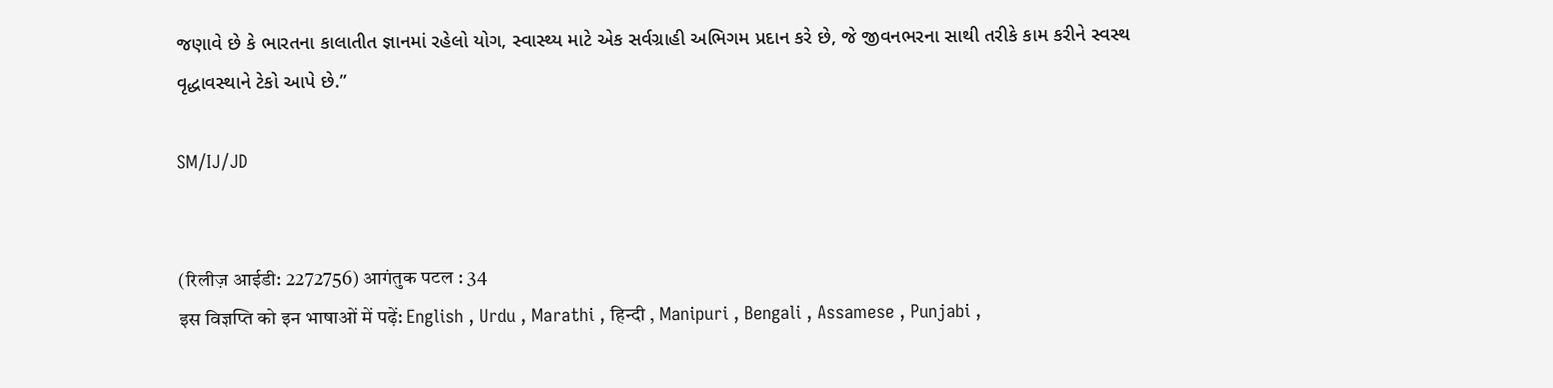જણાવે છે કે ભારતના કાલાતીત જ્ઞાનમાં રહેલો યોગ, સ્વાસ્થ્ય માટે એક સર્વગ્રાહી અભિગમ પ્રદાન કરે છે, જે જીવનભરના સાથી તરીકે કામ કરીને સ્વસ્થ વૃદ્ધાવસ્થાને ટેકો આપે છે.”

SM/IJ/JD


(रिलीज़ आईडी: 2272756) आगंतुक पटल : 34
इस विज्ञप्ति को इन भाषाओं में पढ़ें: English , Urdu , Marathi , हिन्दी , Manipuri , Bengali , Assamese , Punjabi ,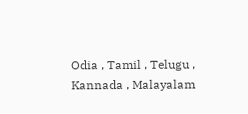Odia , Tamil , Telugu , Kannada , Malayalam